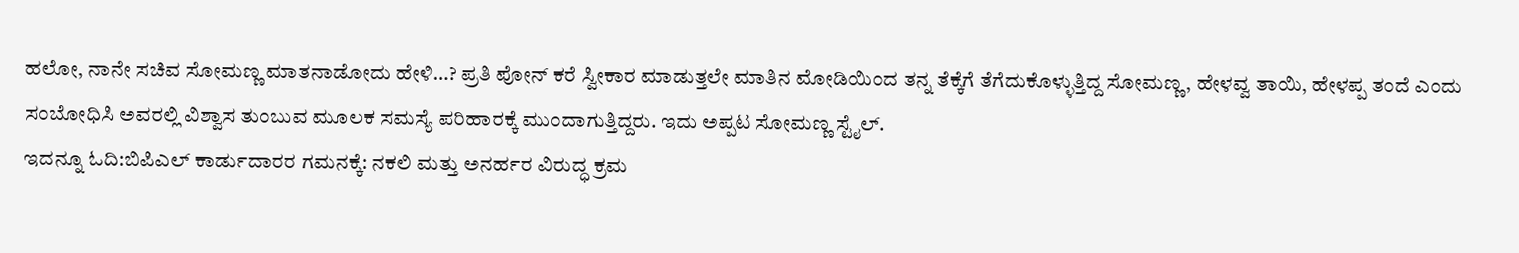ಹಲೋ, ನಾನೇ ಸಚಿವ ಸೋಮಣ್ಣ ಮಾತನಾಡೋದು ಹೇಳಿ…? ಪ್ರತಿ ಪೋನ್ ಕರೆ ಸ್ವೀಕಾರ ಮಾಡುತ್ತಲೇ ಮಾತಿನ ಮೋಡಿಯಿಂದ ತನ್ನ ತೆಕ್ಕೆಗೆ ತೆಗೆದುಕೊಳ್ಳುತ್ತಿದ್ದ ಸೋಮಣ್ಣ, ಹೇಳವ್ವ ತಾಯಿ, ಹೇಳಪ್ಪ ತಂದೆ ಎಂದು ಸಂಬೋಧಿಸಿ ಅವರಲ್ಲಿ ವಿಶ್ವಾಸ ತುಂಬುವ ಮೂಲಕ ಸಮಸ್ಯೆ ಪರಿಹಾರಕ್ಕೆ ಮುಂದಾಗುತ್ತಿದ್ದರು. ಇದು ಅಪ್ಪಟ ಸೋಮಣ್ಣ ಸ್ಟೈಲ್.
ಇದನ್ನೂ ಓದಿ:ಬಿಪಿಎಲ್ ಕಾರ್ಡುದಾರರ ಗಮನಕ್ಕೆ: ನಕಲಿ ಮತ್ತು ಅನರ್ಹರ ವಿರುದ್ಧ ಕ್ರಮ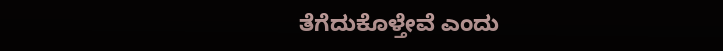ತೆಗೆದುಕೊಳ್ತೇವೆ ಎಂದು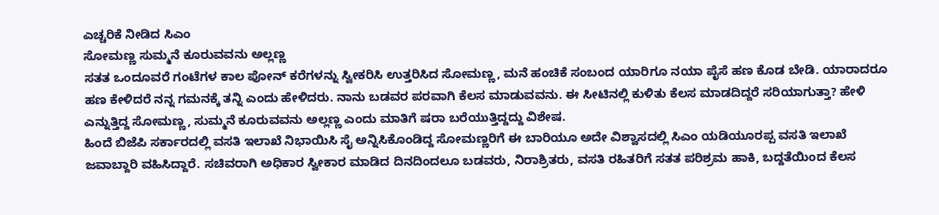ಎಚ್ಚರಿಕೆ ನೀಡಿದ ಸಿಎಂ
ಸೋಮಣ್ಣ ಸುಮ್ಮನೆ ಕೂರುವವನು ಅಲ್ಲಣ್ಣ
ಸತತ ಒಂದೂವರೆ ಗಂಟೆಗಳ ಕಾಲ ಪೋನ್ ಕರೆಗಳನ್ನು ಸ್ವೀಕರಿಸಿ ಉತ್ತರಿಸಿದ ಸೋಮಣ್ಣ, ಮನೆ ಹಂಚಿಕೆ ಸಂಬಂದ ಯಾರಿಗೂ ನಯಾ ಪೈಸೆ ಹಣ ಕೊಡ ಬೇಡಿ. ಯಾರಾದರೂ ಹಣ ಕೇಳಿದರೆ ನನ್ನ ಗಮನಕ್ಕೆ ತನ್ನಿ ಎಂದು ಹೇಳಿದರು. ನಾನು ಬಡವರ ಪರವಾಗಿ ಕೆಲಸ ಮಾಡುವವನು. ಈ ಸೀಟಿನಲ್ಲಿ ಕುಳಿತು ಕೆಲಸ ಮಾಡದಿದ್ದರೆ ಸರಿಯಾಗುತ್ತಾ? ಹೇಳಿ ಎನ್ನುತ್ತಿದ್ದ ಸೋಮಣ್ಣ, ಸುಮ್ಮನೆ ಕೂರುವವನು ಅಲ್ಲಣ್ಣ ಎಂದು ಮಾತಿಗೆ ಷರಾ ಬರೆಯುತ್ತಿದ್ದದ್ದು ವಿಶೇಷ.
ಹಿಂದೆ ಬಿಜೆಪಿ ಸರ್ಕಾರದಲ್ಲಿ ವಸತಿ ಇಲಾಖೆ ನಿಭಾಯಿಸಿ ಸೈ ಅನ್ನಿಸಿಕೊಂಡಿದ್ದ ಸೋಮಣ್ಣರಿಗೆ ಈ ಬಾರಿಯೂ ಅದೇ ವಿಶ್ವಾಸದಲ್ಲಿ ಸಿಎಂ ಯಡಿಯೂರಪ್ಪ ವಸತಿ ಇಲಾಖೆ ಜವಾಬ್ದಾರಿ ವಹಿಸಿದ್ದಾರೆ. ಸಚಿವರಾಗಿ ಅಧಿಕಾರ ಸ್ವೀಕಾರ ಮಾಡಿದ ದಿನದಿಂದಲೂ ಬಡವರು, ನಿರಾಶ್ರಿತರು, ವಸತಿ ರಹಿತರಿಗೆ ಸತತ ಪರಿಶ್ರಮ ಹಾಕಿ, ಬದ್ದತೆಯಿಂದ ಕೆಲಸ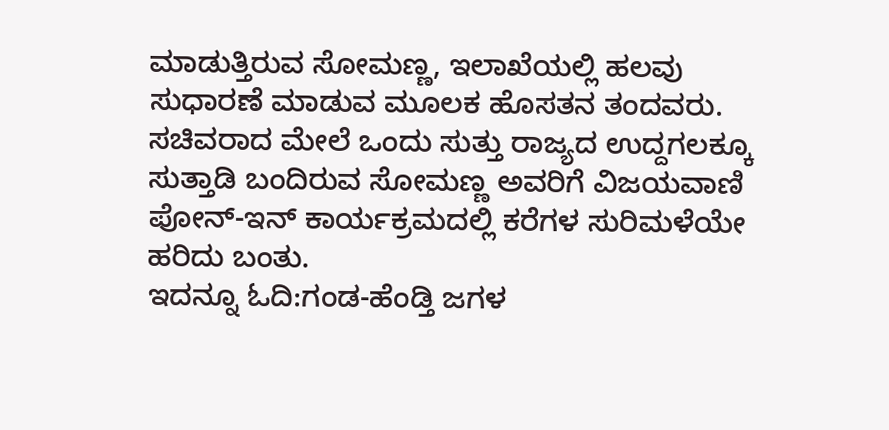ಮಾಡುತ್ತಿರುವ ಸೋಮಣ್ಣ, ಇಲಾಖೆಯಲ್ಲಿ ಹಲವು ಸುಧಾರಣೆ ಮಾಡುವ ಮೂಲಕ ಹೊಸತನ ತಂದವರು. ಸಚಿವರಾದ ಮೇಲೆ ಒಂದು ಸುತ್ತು ರಾಜ್ಯದ ಉದ್ದಗಲಕ್ಕೂ ಸುತ್ತಾಡಿ ಬಂದಿರುವ ಸೋಮಣ್ಣ ಅವರಿಗೆ ವಿಜಯವಾಣಿ ಪೋನ್-ಇನ್ ಕಾರ್ಯಕ್ರಮದಲ್ಲಿ ಕರೆಗಳ ಸುರಿಮಳೆಯೇ ಹರಿದು ಬಂತು.
ಇದನ್ನೂ ಓದಿ:ಗಂಡ-ಹೆಂಡ್ತಿ ಜಗಳ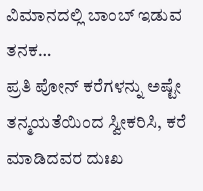ವಿಮಾನದಲ್ಲಿ ಬಾಂಬ್ ಇಡುವ ತನಕ…
ಪ್ರತಿ ಪೋನ್ ಕರೆಗಳನ್ನು ಅಷ್ಟೇ ತನ್ಮಯತೆಯಿಂದ ಸ್ವೀಕರಿಸಿ, ಕರೆ ಮಾಡಿದವರ ದುಃಖ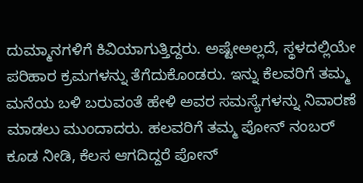ದುಮ್ಮಾನಗಳಿಗೆ ಕಿವಿಯಾಗುತ್ತಿದ್ದರು. ಅಷ್ಟೇಅಲ್ಲದೆ, ಸ್ಥಳದಲ್ಲಿಯೇ ಪರಿಹಾರ ಕ್ರಮಗಳನ್ನು ತೆಗೆದುಕೊಂಡರು. ಇನ್ನು ಕೆಲವರಿಗೆ ತಮ್ಮ ಮನೆಯ ಬಳಿ ಬರುವಂತೆ ಹೇಳಿ ಅವರ ಸಮಸ್ಯೆಗಳನ್ನು ನಿವಾರಣೆ ಮಾಡಲು ಮುಂದಾದರು. ಹಲವರಿಗೆ ತಮ್ಮ ಪೋನ್ ನಂಬರ್ ಕೂಡ ನೀಡಿ, ಕೆಲಸ ಆಗದಿದ್ದರೆ ಪೋನ್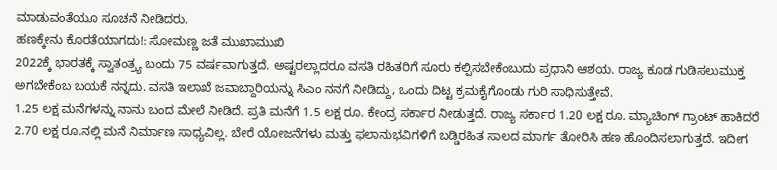ಮಾಡುವಂತೆಯೂ ಸೂಚನೆ ನೀಡಿದರು.
ಹಣಕ್ಕೇನು ಕೊರತೆಯಾಗದು!: ಸೋಮಣ್ಣ ಜತೆ ಮುಖಾಮುಖಿ
2022ಕ್ಕೆ ಭಾರತಕ್ಕೆ ಸ್ವಾತಂತ್ರ್ಯ ಬಂದು 75 ವರ್ಷವಾಗುತ್ತದೆ. ಅಷ್ಟರಲ್ಲಾದರೂ ವಸತಿ ರಹಿತರಿಗೆ ಸೂರು ಕಲ್ಪಿಸಬೇಕೆಂಬುದು ಪ್ರಧಾನಿ ಆಶಯ. ರಾಜ್ಯ ಕೂಡ ಗುಡಿಸಲುಮುಕ್ತ ಅಗಬೇಕೆಂಬ ಬಯಕೆ ನನ್ನದು. ವಸತಿ ಇಲಾಖೆ ಜವಾಬ್ದಾರಿಯನ್ನು ಸಿಎಂ ನನಗೆ ನೀಡಿದ್ದು, ಒಂದು ದಿಟ್ಟ ಕ್ರಮಕೈಗೊಂಡು ಗುರಿ ಸಾಧಿಸುತ್ತೇವೆ.
1.25 ಲಕ್ಷ ಮನೆಗಳನ್ನು ನಾನು ಬಂದ ಮೇಲೆ ನೀಡಿದೆ. ಪ್ರತಿ ಮನೆಗೆ 1.5 ಲಕ್ಷ ರೂ. ಕೇಂದ್ರ ಸರ್ಕಾರ ನೀಡುತ್ತದೆ. ರಾಜ್ಯ ಸರ್ಕಾರ 1.20 ಲಕ್ಷ ರೂ. ಮ್ಯಾಚಿಂಗ್ ಗ್ರಾಂಟ್ ಹಾಕಿದರೆ 2.70 ಲಕ್ಷ ರೂ.ನಲ್ಲಿ ಮನೆ ನಿರ್ಮಾಣ ಸಾಧ್ಯವಿಲ್ಲ. ಬೇರೆ ಯೋಜನೆಗಳು ಮತ್ತು ಫಲಾನುಭವಿಗಳಿಗೆ ಬಡ್ಡಿರಹಿತ ಸಾಲದ ಮಾರ್ಗ ತೋರಿಸಿ ಹಣ ಹೊಂದಿಸಲಾಗುತ್ತದೆ. ಇದೀಗ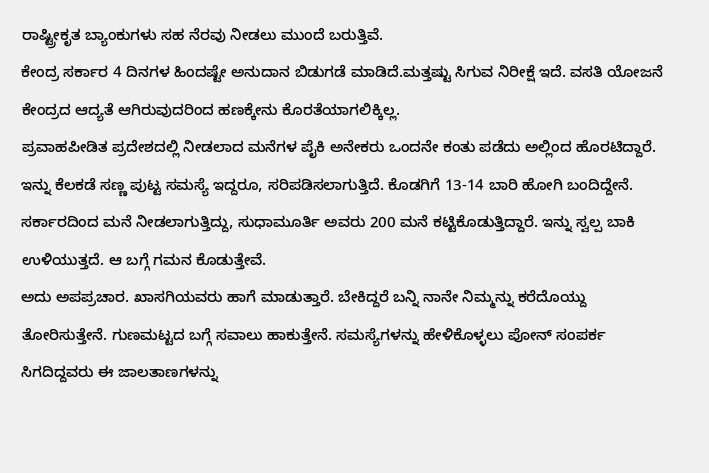ರಾಷ್ಟ್ರೀಕೃತ ಬ್ಯಾಂಕುಗಳು ಸಹ ನೆರವು ನೀಡಲು ಮುಂದೆ ಬರುತ್ತಿವೆ.
ಕೇಂದ್ರ ಸರ್ಕಾರ 4 ದಿನಗಳ ಹಿಂದಷ್ಟೇ ಅನುದಾನ ಬಿಡುಗಡೆ ಮಾಡಿದೆ.ಮತ್ತಷ್ಟು ಸಿಗುವ ನಿರೀಕ್ಷೆ ಇದೆ. ವಸತಿ ಯೋಜನೆ ಕೇಂದ್ರದ ಆದ್ಯತೆ ಆಗಿರುವುದರಿಂದ ಹಣಕ್ಕೇನು ಕೊರತೆಯಾಗಲಿಕ್ಕಿಲ್ಲ.
ಪ್ರವಾಹಪೀಡಿತ ಪ್ರದೇಶದಲ್ಲಿ ನೀಡಲಾದ ಮನೆಗಳ ಪೈಕಿ ಅನೇಕರು ಒಂದನೇ ಕಂತು ಪಡೆದು ಅಲ್ಲಿಂದ ಹೊರಟಿದ್ದಾರೆ. ಇನ್ನು ಕೆಲಕಡೆ ಸಣ್ಣ ಪುಟ್ಟ ಸಮಸ್ಯೆ ಇದ್ದರೂ, ಸರಿಪಡಿಸಲಾಗುತ್ತಿದೆ. ಕೊಡಗಿಗೆ 13-14 ಬಾರಿ ಹೋಗಿ ಬಂದಿದ್ದೇನೆ. ಸರ್ಕಾರದಿಂದ ಮನೆ ನೀಡಲಾಗುತ್ತಿದ್ದು, ಸುಧಾಮೂರ್ತಿ ಅವರು 200 ಮನೆ ಕಟ್ಟಿಕೊಡುತ್ತಿದ್ದಾರೆ. ಇನ್ನು ಸ್ವಲ್ಪ ಬಾಕಿ ಉಳಿಯುತ್ತದೆ. ಆ ಬಗ್ಗೆ ಗಮನ ಕೊಡುತ್ತೇವೆ.
ಅದು ಅಪಪ್ರಚಾರ. ಖಾಸಗಿಯವರು ಹಾಗೆ ಮಾಡುತ್ತಾರೆ. ಬೇಕಿದ್ದರೆ ಬನ್ನಿ ನಾನೇ ನಿಮ್ಮನ್ನು ಕರೆದೊಯ್ದು ತೋರಿಸುತ್ತೇನೆ. ಗುಣಮಟ್ಟದ ಬಗ್ಗೆ ಸವಾಲು ಹಾಕುತ್ತೇನೆ. ಸಮಸ್ಯೆಗಳನ್ನು ಹೇಳಿಕೊಳ್ಳಲು ಪೋನ್ ಸಂಪರ್ಕ ಸಿಗದಿದ್ದವರು ಈ ಜಾಲತಾಣಗಳನ್ನು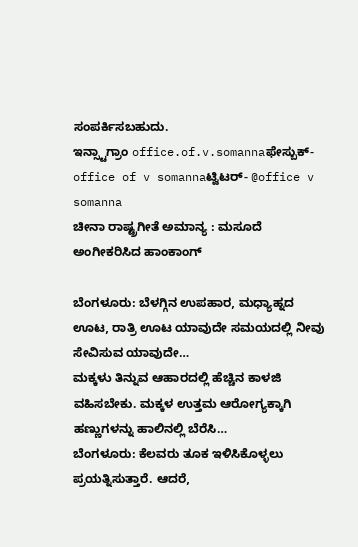ಸಂಪರ್ಕಿಸಬಹುದು.
ಇನ್ಸ್ಟಾಗ್ರಾಂ office.of.v.somannaಫೇಸ್ಬುಕ್- office of v somannaಟ್ವಿಟರ್- @office v somanna
ಚೀನಾ ರಾಷ್ಟ್ರಗೀತೆ ಅಮಾನ್ಯ : ಮಸೂದೆ ಅಂಗೀಕರಿಸಿದ ಹಾಂಕಾಂಗ್

ಬೆಂಗಳೂರು: ಬೆಳಗ್ಗಿನ ಉಪಹಾರ, ಮಧ್ಯಾಹ್ನದ ಊಟ, ರಾತ್ರಿ ಊಟ ಯಾವುದೇ ಸಮಯದಲ್ಲಿ ನೀವು ಸೇವಿಸುವ ಯಾವುದೇ…
ಮಕ್ಕಳು ತಿನ್ನುವ ಆಹಾರದಲ್ಲಿ ಹೆಚ್ಚಿನ ಕಾಳಜಿ ವಹಿಸಬೇಕು. ಮಕ್ಕಳ ಉತ್ತಮ ಆರೋಗ್ಯಕ್ಕಾಗಿ ಹಣ್ಣುಗಳನ್ನು ಹಾಲಿನಲ್ಲಿ ಬೆರೆಸಿ…
ಬೆಂಗಳೂರು: ಕೆಲವರು ತೂಕ ಇಳಿಸಿಕೊಳ್ಳಲು ಪ್ರಯತ್ನಿಸುತ್ತಾರೆ. ಆದರೆ,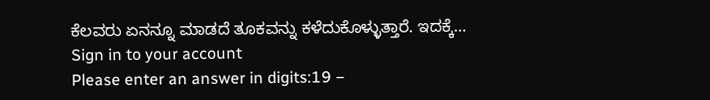ಕೆಲವರು ಏನನ್ನೂ ಮಾಡದೆ ತೂಕವನ್ನು ಕಳೆದುಕೊಳ್ಳುತ್ತಾರೆ. ಇದಕ್ಕೆ…
Sign in to your account
Please enter an answer in digits:19 −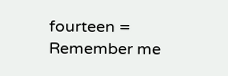fourteen =
Remember me